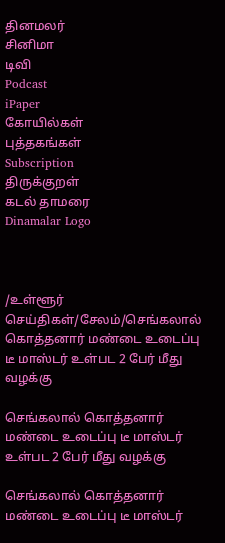தினமலர்
சினிமா
டிவி
Podcast
iPaper
கோயில்கள்
புத்தகங்கள்
Subscription
திருக்குறள்
கடல் தாமரை
Dinamalar Logo



/உள்ளூர் செய்திகள்/சேலம்/செங்கலால் கொத்தனார் மண்டை உடைப்பு டீ மாஸ்டர் உள்பட 2 பேர் மீது வழக்கு

செங்கலால் கொத்தனார் மண்டை உடைப்பு டீ மாஸ்டர் உள்பட 2 பேர் மீது வழக்கு

செங்கலால் கொத்தனார் மண்டை உடைப்பு டீ மாஸ்டர்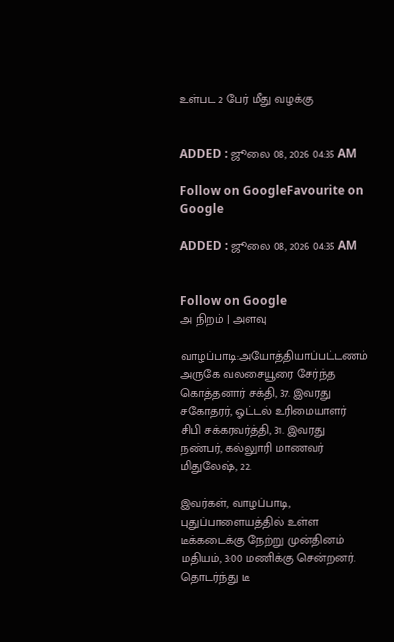உள்பட 2 பேர் மீது வழக்கு


ADDED : ஜூலை 08, 2026 04:35 AM

Follow on GoogleFavourite on Google

ADDED : ஜூலை 08, 2026 04:35 AM


Follow on Google
அ நிறம் | அளவு

வாழப்பாடி:அயோத்தியாப்பட்டணம் அருகே வலசையூரை சேர்ந்த கொத்தனார் சக்தி, 37. இவரது சகோதரர், ஓட்டல் உரிமையாளர் சிபி சக்கரவர்த்தி, 31. இவரது நண்பர், கல்லுாரி மாணவர் மிதுலேஷ், 22.

இவர்கள், வாழப்பாடி, புதுப்பாளையத்தில் உள்ள டீக்கடைக்கு நேற்று முன்தினம் மதியம், 3:00 மணிக்கு சென்றனர். தொடர்ந்து டீ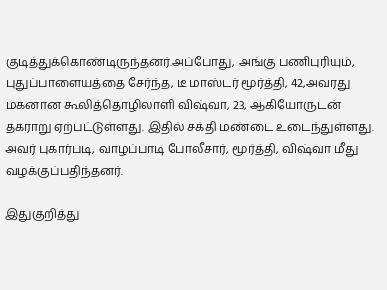குடித்துக்கொண்டிருந்தனர்.அப்போது, அங்கு பணிபுரியும், புதுப்பாளையத்தை சேர்ந்த, டீ மாஸ்டர் மூர்த்தி, 42,அவரது மகனான கூலித்தொழிலாளி விஷ்வா, 23, ஆகியோருடன் தகராறு ஏற்பட்டுள்ளது. இதில் சக்தி மண்டை உடைந்துள்ளது. அவர் புகார்படி, வாழப்பாடி போலீசார், மூர்த்தி, விஷ்வா மீது வழக்குப்பதிந்தனர்.

இதுகுறித்து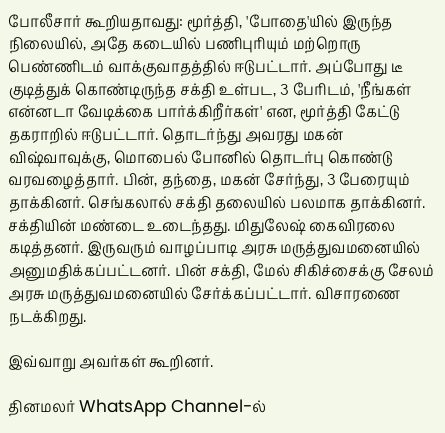போலீசார் கூறியதாவது: மூர்த்தி, 'போதை'யில் இருந்த நிலையில், அதே கடையில் பணிபுரியும் மற்றொரு பெண்ணிடம் வாக்குவாதத்தில் ஈடுபட்டார். அப்போது டீ குடித்துக் கொண்டிருந்த சக்தி உள்பட, 3 பேரிடம், 'நீங்கள் என்னடா வேடிக்கை பார்க்கிறீர்கள்' என, மூர்த்தி கேட்டு தகராறில் ஈடுபட்டார். தொடர்ந்து அவரது மகன் விஷ்வாவுக்கு, மொபைல் போனில் தொடர்பு கொண்டு வரவழைத்தார். பின், தந்தை, மகன் சேர்ந்து, 3 பேரையும் தாக்கினர். செங்கலால் சக்தி தலையில் பலமாக தாக்கினர். சக்தியின் மண்டை உடைந்தது. மிதுலேஷ் கைவிரலை கடித்தனர். இருவரும் வாழப்பாடி அரசு மருத்துவமனையில் அனுமதிக்கப்பட்டனர். பின் சக்தி, மேல் சிகிச்சைக்கு சேலம் அரசு மருத்துவமனையில் சேர்க்கப்பட்டார். விசாரணை நடக்கிறது.

இவ்வாறு அவர்கள் கூறினர்.

தினமலர் WhatsApp Channel-ல்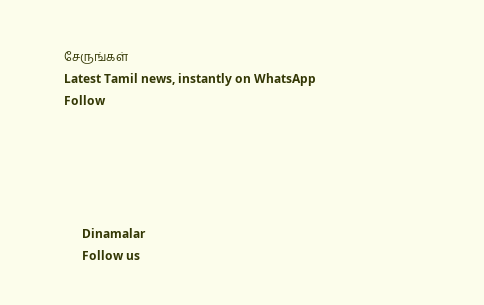சேருங்கள்
Latest Tamil news, instantly on WhatsApp
Follow





      Dinamalar
      Follow us